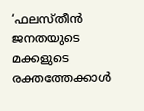‘ഫലസ്തീൻ ജനതയുടെ മക്കളുടെ രക്തത്തേക്കാൾ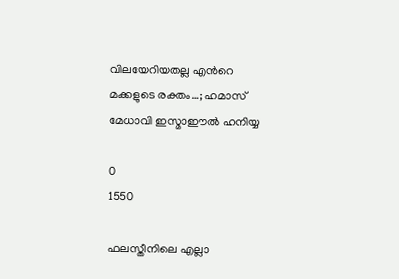വിലയേറിയതല്ല എന്‍റെ മക്കളുടെ രക്തം…; ഹമാസ് മേധാവി ഇസ്മാഈൽ ഹനിയ്യ

0
1550

ഫലസ്തീനിലെ എല്ലാ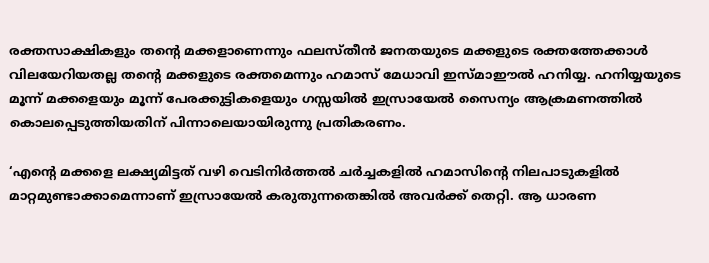രക്തസാക്ഷികളും തന്‍റെ മക്കളാണെന്നും ഫലസ്തീൻ ജനതയുടെ മക്കളുടെ രക്തത്തേക്കാൾ വിലയേറിയതല്ല തന്‍റെ മക്കളുടെ രക്തമെന്നും ഹമാസ് മേധാവി ഇസ്മാഈൽ ഹനിയ്യ. ഹനിയ്യയുടെ മൂന്ന് മക്കളെയും മൂന്ന് പേരക്കുട്ടികളെയും ഗസ്സയിൽ ഇസ്രായേൽ സൈന്യം ആക്രമണത്തിൽ കൊലപ്പെടുത്തിയതിന് പിന്നാലെയായിരുന്നു പ്രതികരണം.

‘എന്‍റെ മക്കളെ ലക്ഷ്യമിട്ടത് വഴി വെടിനിർത്തൽ ചർച്ചകളിൽ ഹമാസിന്‍റെ നിലപാടുകളിൽ മാറ്റമുണ്ടാക്കാമെന്നാണ് ഇസ്രായേൽ കരുതുന്നതെങ്കിൽ അവർക്ക് തെറ്റി. ആ ധാരണ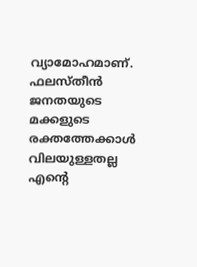വ്യാമോഹമാണ്. ഫലസ്തീൻ ജനതയുടെ മക്കളുടെ രക്തത്തേക്കാൾ വിലയുള്ളതല്ല എന്‍റെ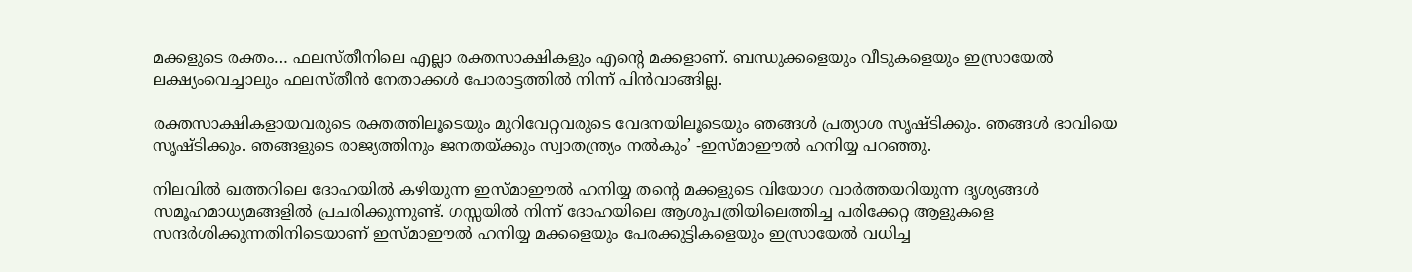മക്കളുടെ രക്തം… ഫലസ്തീനിലെ എല്ലാ രക്തസാക്ഷികളും എന്‍റെ മക്കളാണ്. ബന്ധുക്കളെയും വീടുകളെയും ഇസ്രായേൽ ലക്ഷ്യംവെച്ചാലും ഫലസ്തീൻ നേതാക്കൾ പോരാട്ടത്തിൽ നിന്ന് പിൻവാങ്ങില്ല.

രക്തസാക്ഷികളായവരുടെ രക്തത്തിലൂടെയും മുറിവേറ്റവരുടെ വേദനയിലൂടെയും ഞങ്ങൾ പ്രത്യാശ സൃഷ്ടിക്കും. ഞങ്ങൾ ഭാവിയെ സൃഷ്ടിക്കും. ഞങ്ങളുടെ രാജ്യത്തിനും ജനതയ്ക്കും സ്വാതന്ത്ര്യം നൽകും’ -ഇസ്മാഈൽ ഹനിയ്യ പറഞ്ഞു.

നിലവിൽ ഖത്തറിലെ ദോഹയിൽ കഴിയുന്ന ഇസ്മാഈൽ ഹനിയ്യ തന്‍റെ മക്കളുടെ വിയോഗ വാർത്തയറിയുന്ന ദൃശ്യങ്ങൾ സമൂഹമാധ്യമങ്ങളിൽ പ്രചരിക്കുന്നുണ്ട്. ഗസ്സയിൽ നിന്ന് ദോഹയിലെ ആശുപത്രിയിലെത്തിച്ച പരിക്കേറ്റ ആളുകളെ സന്ദർശിക്കുന്നതിനിടെയാണ് ഇസ്മാഈൽ ഹനിയ്യ മക്കളെയും പേരക്കുട്ടികളെയും ഇസ്രായേൽ വധിച്ച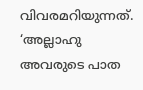വിവരമറിയുന്നത്. ‘അല്ലാഹു അവരുടെ പാത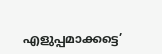എളുപ്പമാക്കട്ടെ’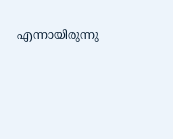എന്നായിരുന്നു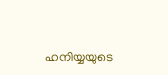ഹനിയ്യയുടെ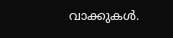വാക്കുകൾ.